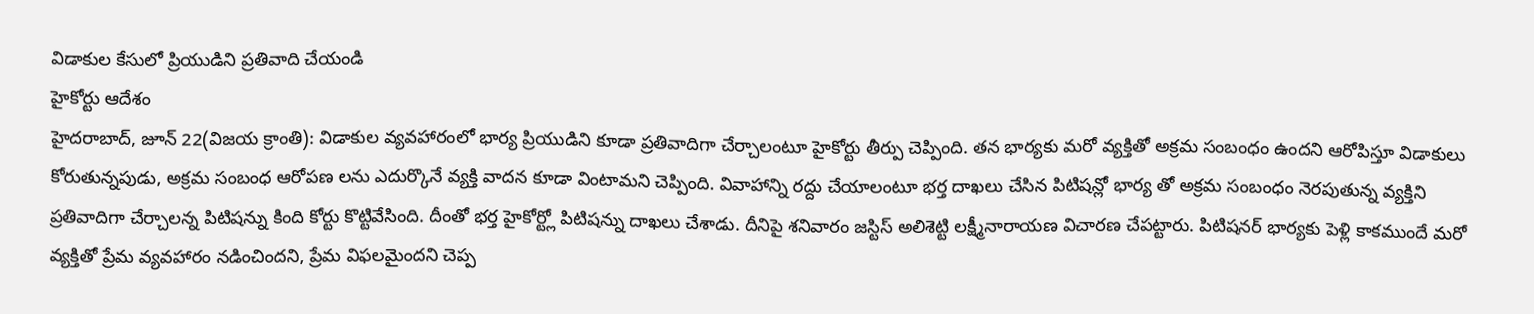విడాకుల కేసులో ప్రియుడిని ప్రతివాది చేయండి
హైకోర్టు ఆదేశం
హైదరాబాద్, జూన్ 22(విజయ క్రాంతి): విడాకుల వ్యవహారంలో భార్య ప్రియుడిని కూడా ప్రతివాదిగా చేర్చాలంటూ హైకోర్టు తీర్పు చెప్పింది. తన భార్యకు మరో వ్యక్తితో అక్రమ సంబంధం ఉందని ఆరోపిస్తూ విడాకులు కోరుతున్నపుడు, అక్రమ సంబంధ ఆరోపణ లను ఎదుర్కొనే వ్యక్తి వాదన కూడా వింటామని చెప్పింది. వివాహాన్ని రద్దు చేయాలంటూ భర్త దాఖలు చేసిన పిటిషన్లో భార్య తో అక్రమ సంబంధం నెరపుతున్న వ్యక్తిని ప్రతివాదిగా చేర్చాలన్న పిటిషన్ను కింది కోర్టు కొట్టివేసింది. దీంతో భర్త హైకోర్ట్లో పిటిషన్ను దాఖలు చేశాడు. దీనిపై శనివారం జస్టిస్ అలిశెట్టి లక్ష్మీనారాయణ విచారణ చేపట్టారు. పిటిషనర్ భార్యకు పెళ్లి కాకముందే మరో వ్యక్తితో ప్రేమ వ్యవహారం నడించిందని, ప్రేమ విఫలమైందని చెప్ప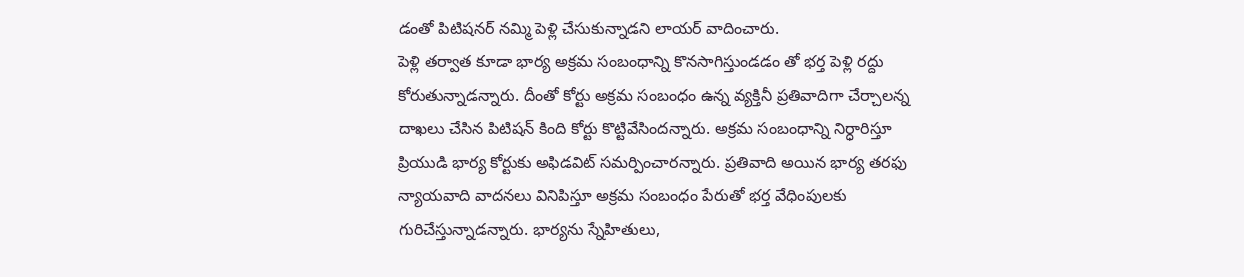డంతో పిటిషనర్ నమ్మి పెళ్లి చేసుకున్నాడని లాయర్ వాదించారు.
పెళ్లి తర్వాత కూడా భార్య అక్రమ సంబంధాన్ని కొనసాగిస్తుండడం తో భర్త పెళ్లి రద్దు కోరుతున్నాడన్నారు. దీంతో కోర్టు అక్రమ సంబంధం ఉన్న వ్యక్తినీ ప్రతివాదిగా చేర్చాలన్న దాఖలు చేసిన పిటిషన్ కింది కోర్టు కొట్టివేసిందన్నారు. అక్రమ సంబంధాన్ని నిర్ధారిస్తూ ప్రియుడి భార్య కోర్టుకు అఫిడవిట్ సమర్పించారన్నారు. ప్రతివాది అయిన భార్య తరఫు న్యాయవాది వాదనలు వినిపిస్తూ అక్రమ సంబంధం పేరుతో భర్త వేధింపులకు గురిచేస్తున్నాడన్నారు. భార్యను స్నేహితులు,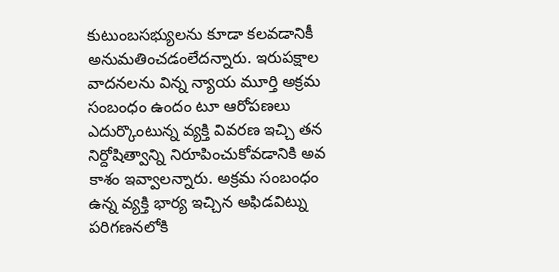కుటుంబసభ్యులను కూడా కలవడానికీ అనుమతించడంలేదన్నారు. ఇరుపక్షాల వాదనలను విన్న న్యాయ మూర్తి అక్రమ సంబంధం ఉందం టూ ఆరోపణలు ఎదుర్కొంటున్న వ్యక్తి వివరణ ఇచ్చి తన నిర్దోషిత్వాన్ని నిరూపించుకోవడానికి అవ కాశం ఇవ్వాలన్నారు. అక్రమ సంబంధం ఉన్న వ్యక్తి భార్య ఇచ్చిన అఫిడవిట్ను పరిగణనలోకి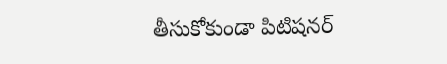తీసుకోకుండా పిటిషనర్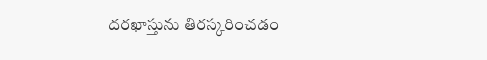దరఖాస్తును తిరస్కరించడం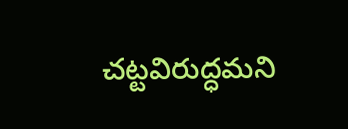చట్టవిరుద్ధమని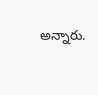అన్నారు.